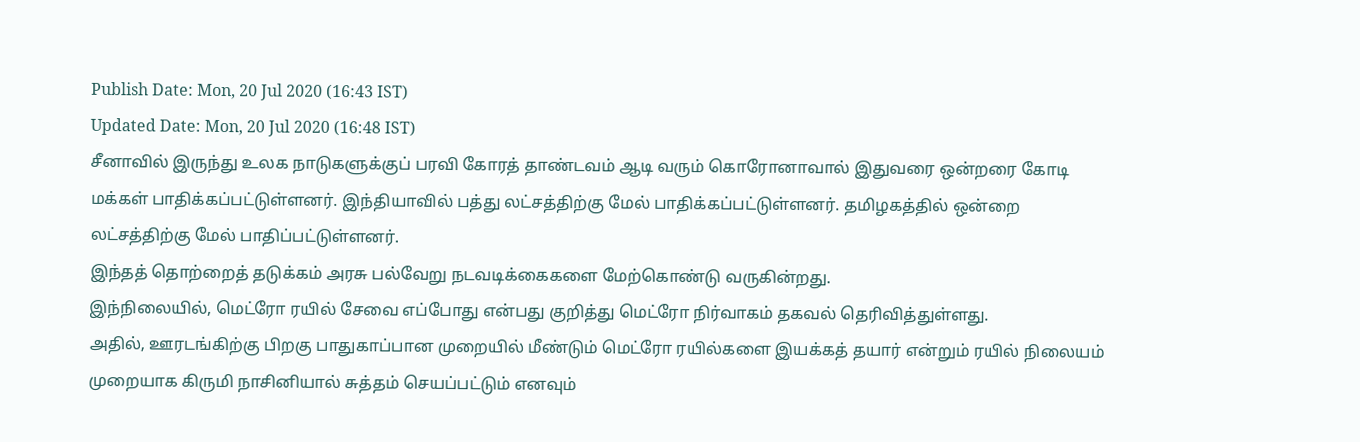Publish Date: Mon, 20 Jul 2020 (16:43 IST)
Updated Date: Mon, 20 Jul 2020 (16:48 IST)
சீனாவில் இருந்து உலக நாடுகளுக்குப் பரவி கோரத் தாண்டவம் ஆடி வரும் கொரோனாவால் இதுவரை ஒன்றரை கோடி மக்கள் பாதிக்கப்பட்டுள்ளனர். இந்தியாவில் பத்து லட்சத்திற்கு மேல் பாதிக்கப்பட்டுள்ளனர். தமிழகத்தில் ஒன்றை லட்சத்திற்கு மேல் பாதிப்பட்டுள்ளனர்.
இந்தத் தொற்றைத் தடுக்கம் அரசு பல்வேறு நடவடிக்கைகளை மேற்கொண்டு வருகின்றது.
இந்நிலையில், மெட்ரோ ரயில் சேவை எப்போது என்பது குறித்து மெட்ரோ நிர்வாகம் தகவல் தெரிவித்துள்ளது.
அதில், ஊரடங்கிற்கு பிறகு பாதுகாப்பான முறையில் மீண்டும் மெட்ரோ ரயில்களை இயக்கத் தயார் என்றும் ரயில் நிலையம் முறையாக கிருமி நாசினியால் சுத்தம் செயப்பட்டும் எனவும்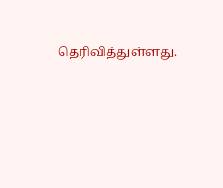தெரிவித்துள்ளது.